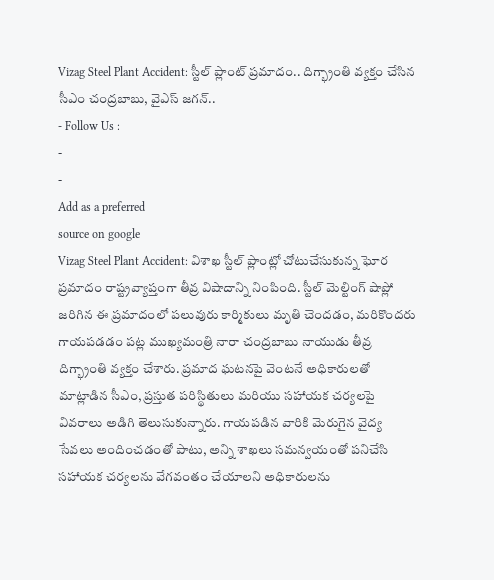Vizag Steel Plant Accident: స్టీల్ ప్లాంట్ ప్రమాదం.. దిగ్భ్రాంతి వ్యక్తం చేసిన సీఎం చంద్రబాబు, వైఎస్ జగన్..
- Follow Us :
-
-
Add as a preferred
source on google
Vizag Steel Plant Accident: విశాఖ స్టీల్ ప్లాంట్లో చోటుచేసుకున్న ఘోర ప్రమాదం రాష్ట్రవ్యాప్తంగా తీవ్ర విషాదాన్ని నింపింది. స్టీల్ మెల్టింగ్ షాప్లో జరిగిన ఈ ప్రమాదంలో పలువురు కార్మికులు మృతి చెందడం, మరికొందరు గాయపడడం పట్ల ముఖ్యమంత్రి నారా చంద్రబాబు నాయుడు తీవ్ర దిగ్భ్రాంతి వ్యక్తం చేశారు. ప్రమాద ఘటనపై వెంటనే అధికారులతో మాట్లాడిన సీఎం, ప్రస్తుత పరిస్థితులు మరియు సహాయక చర్యలపై వివరాలు అడిగి తెలుసుకున్నారు. గాయపడిన వారికి మెరుగైన వైద్య సేవలు అందించడంతో పాటు, అన్ని శాఖలు సమన్వయంతో పనిచేసి సహాయక చర్యలను వేగవంతం చేయాలని అధికారులను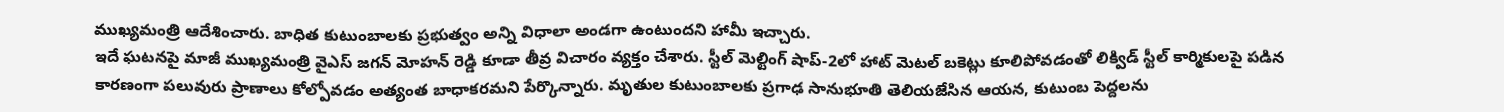ముఖ్యమంత్రి ఆదేశించారు. బాధిత కుటుంబాలకు ప్రభుత్వం అన్ని విధాలా అండగా ఉంటుందని హామీ ఇచ్చారు.
ఇదే ఘటనపై మాజీ ముఖ్యమంత్రి వైఎస్ జగన్ మోహన్ రెడ్డి కూడా తీవ్ర విచారం వ్యక్తం చేశారు. స్టీల్ మెల్టింగ్ షాప్-2లో హాట్ మెటల్ బకెట్లు కూలిపోవడంతో లిక్విడ్ స్టీల్ కార్మికులపై పడిన కారణంగా పలువురు ప్రాణాలు కోల్పోవడం అత్యంత బాధాకరమని పేర్కొన్నారు. మృతుల కుటుంబాలకు ప్రగాఢ సానుభూతి తెలియజేసిన ఆయన, కుటుంబ పెద్దలను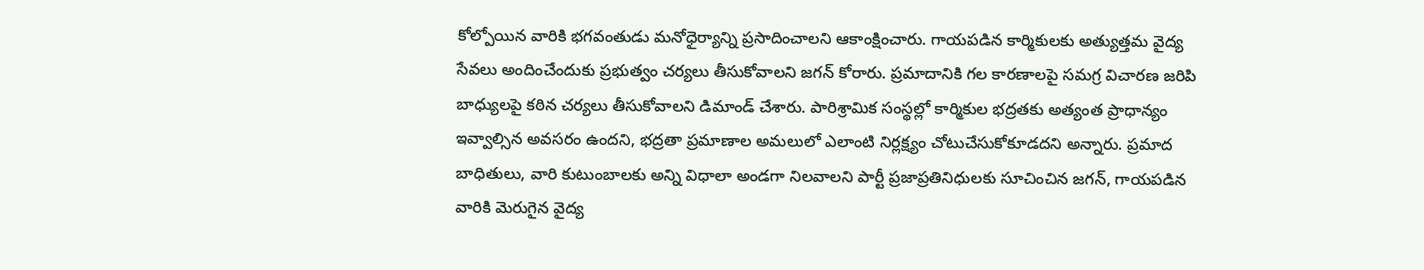కోల్పోయిన వారికి భగవంతుడు మనోధైర్యాన్ని ప్రసాదించాలని ఆకాంక్షించారు. గాయపడిన కార్మికులకు అత్యుత్తమ వైద్య సేవలు అందించేందుకు ప్రభుత్వం చర్యలు తీసుకోవాలని జగన్ కోరారు. ప్రమాదానికి గల కారణాలపై సమగ్ర విచారణ జరిపి బాధ్యులపై కఠిన చర్యలు తీసుకోవాలని డిమాండ్ చేశారు. పారిశ్రామిక సంస్థల్లో కార్మికుల భద్రతకు అత్యంత ప్రాధాన్యం ఇవ్వాల్సిన అవసరం ఉందని, భద్రతా ప్రమాణాల అమలులో ఎలాంటి నిర్లక్ష్యం చోటుచేసుకోకూడదని అన్నారు. ప్రమాద బాధితులు, వారి కుటుంబాలకు అన్ని విధాలా అండగా నిలవాలని పార్టీ ప్రజాప్రతినిధులకు సూచించిన జగన్, గాయపడిన వారికి మెరుగైన వైద్య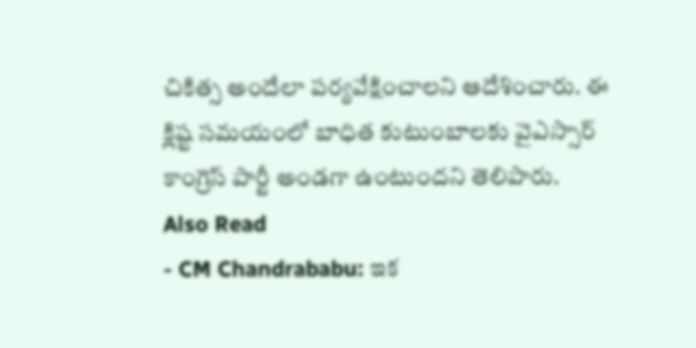చికిత్స అందేలా పర్యవేక్షించాలని ఆదేశించారు. ఈ క్లిష్ట సమయంలో బాధిత కుటుంబాలకు వైఎస్సార్ కాంగ్రెస్ పార్టీ అండగా ఉంటుందని తెలిపారు.
Also Read
- CM Chandrababu: ఇక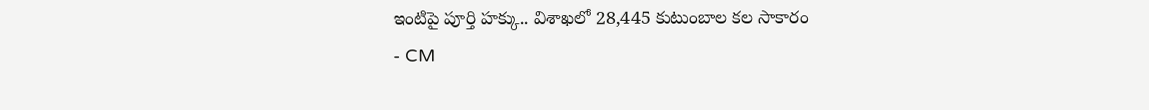ఇంటిపై పూర్తి హక్కు.. విశాఖలో 28,445 కుటుంబాల కల సాకారం
- CM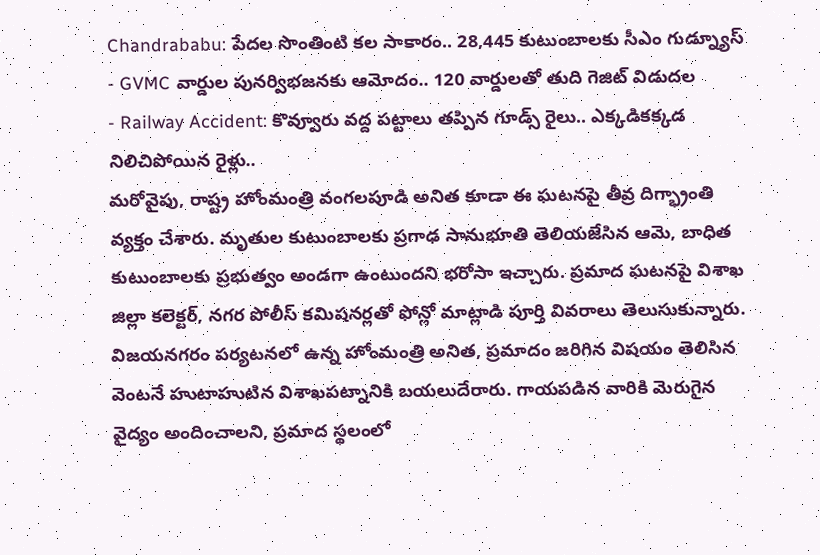Chandrababu: పేదల సొంతింటి కల సాకారం.. 28,445 కుటుంబాలకు సీఎం గుడ్న్యూస్
- GVMC వార్డుల పునర్విభజనకు ఆమోదం.. 120 వార్డులతో తుది గెజిట్ విడుదల
- Railway Accident: కొవ్వూరు వద్ద పట్టాలు తప్పిన గూడ్స్ రైలు.. ఎక్కడికక్కడ నిలిచిపోయిన రైళ్లు..
మరోవైపు, రాష్ట్ర హోంమంత్రి వంగలపూడి అనిత కూడా ఈ ఘటనపై తీవ్ర దిగ్భ్రాంతి వ్యక్తం చేశారు. మృతుల కుటుంబాలకు ప్రగాఢ సానుభూతి తెలియజేసిన ఆమె, బాధిత కుటుంబాలకు ప్రభుత్వం అండగా ఉంటుందని భరోసా ఇచ్చారు. ప్రమాద ఘటనపై విశాఖ జిల్లా కలెక్టర్, నగర పోలీస్ కమిషనర్లతో ఫోన్లో మాట్లాడి పూర్తి వివరాలు తెలుసుకున్నారు. విజయనగరం పర్యటనలో ఉన్న హోంమంత్రి అనిత, ప్రమాదం జరిగిన విషయం తెలిసిన వెంటనే హుటాహుటిన విశాఖపట్నానికి బయలుదేరారు. గాయపడిన వారికి మెరుగైన వైద్యం అందించాలని, ప్రమాద స్థలంలో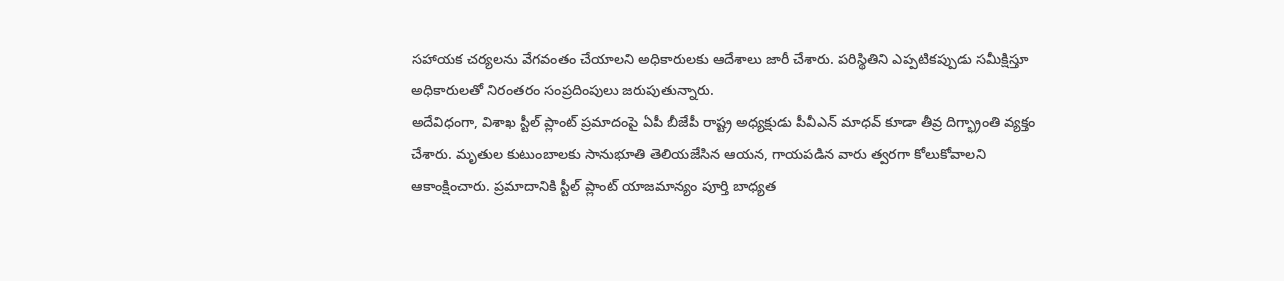సహాయక చర్యలను వేగవంతం చేయాలని అధికారులకు ఆదేశాలు జారీ చేశారు. పరిస్థితిని ఎప్పటికప్పుడు సమీక్షిస్తూ అధికారులతో నిరంతరం సంప్రదింపులు జరుపుతున్నారు.
అదేవిధంగా, విశాఖ స్టీల్ ప్లాంట్ ప్రమాదంపై ఏపీ బీజేపీ రాష్ట్ర అధ్యక్షుడు పీవీఎన్ మాధవ్ కూడా తీవ్ర దిగ్భ్రాంతి వ్యక్తం చేశారు. మృతుల కుటుంబాలకు సానుభూతి తెలియజేసిన ఆయన, గాయపడిన వారు త్వరగా కోలుకోవాలని ఆకాంక్షించారు. ప్రమాదానికి స్టీల్ ప్లాంట్ యాజమాన్యం పూర్తి బాధ్యత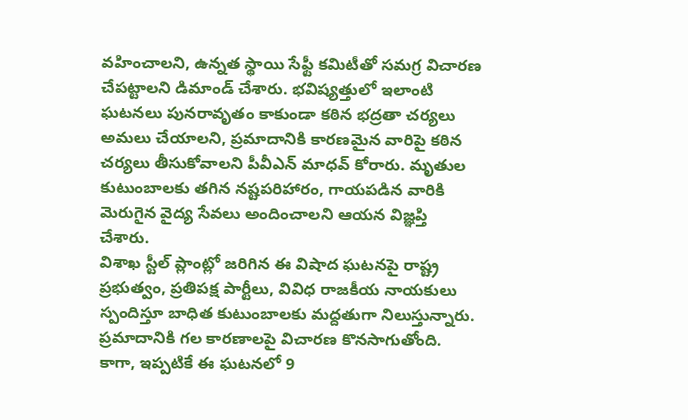వహించాలని, ఉన్నత స్థాయి సేఫ్టీ కమిటీతో సమగ్ర విచారణ చేపట్టాలని డిమాండ్ చేశారు. భవిష్యత్తులో ఇలాంటి ఘటనలు పునరావృతం కాకుండా కఠిన భద్రతా చర్యలు అమలు చేయాలని, ప్రమాదానికి కారణమైన వారిపై కఠిన చర్యలు తీసుకోవాలని పీవీఎన్ మాధవ్ కోరారు. మృతుల కుటుంబాలకు తగిన నష్టపరిహారం, గాయపడిన వారికి మెరుగైన వైద్య సేవలు అందించాలని ఆయన విజ్ఞప్తి చేశారు.
విశాఖ స్టీల్ ప్లాంట్లో జరిగిన ఈ విషాద ఘటనపై రాష్ట్ర ప్రభుత్వం, ప్రతిపక్ష పార్టీలు, వివిధ రాజకీయ నాయకులు స్పందిస్తూ బాధిత కుటుంబాలకు మద్దతుగా నిలుస్తున్నారు. ప్రమాదానికి గల కారణాలపై విచారణ కొనసాగుతోంది. కాగా, ఇప్పటికే ఈ ఘటనలో 9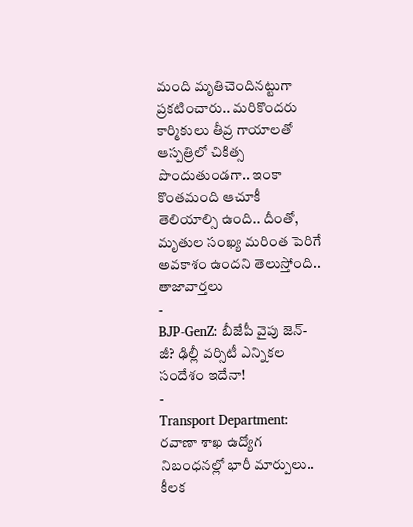మంది మృతిచెందినట్టుగా ప్రకటించారు.. మరికొందరు కార్మికులు తీవ్ర గాయాలతో ఆస్పత్రిలో చికిత్స పొందుతుండగా.. ఇంకా కొంతమంది ఆచూకీ తెలియాల్సి ఉంది.. దీంతో, మృతుల సంఖ్య మరింత పెరిగే అవకాశం ఉందని తెలుస్తోంది..
తాజావార్తలు
-
BJP-GenZ: బీజేపీ వైపు జెన్-జీ? ఢిల్లీ వర్సిటీ ఎన్నికల సందేశం ఇదేనా!
-
Transport Department: రవాణా శాఖ ఉద్యోగ నిబంధనల్లో భారీ మార్పులు.. కీలక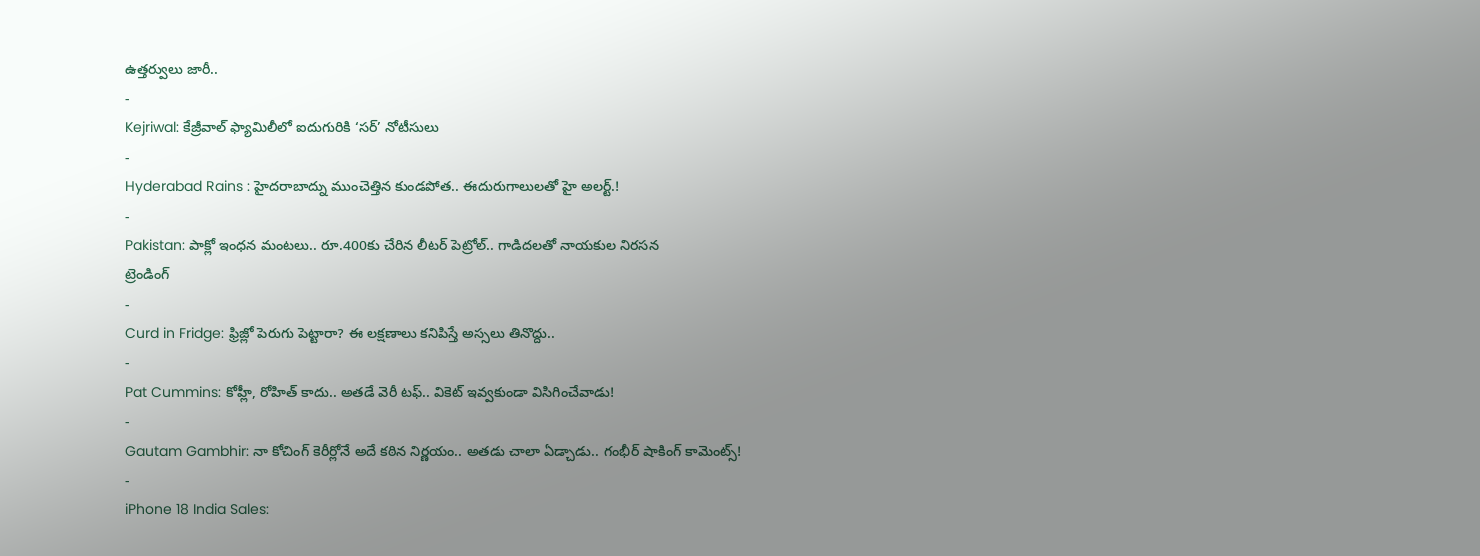ఉత్తర్వులు జారీ..
-
Kejriwal: కేజ్రీవాల్ ఫ్యామిలీలో ఐదుగురికి ‘సర్’ నోటీసులు
-
Hyderabad Rains : హైదరాబాద్ను ముంచెత్తిన కుండపోత.. ఈదురుగాలులతో హై అలర్ట్.!
-
Pakistan: పాక్లో ఇంధన మంటలు.. రూ.400కు చేరిన లీటర్ పెట్రోల్.. గాడిదలతో నాయకుల నిరసన
ట్రెండింగ్
-
Curd in Fridge: ఫ్రిజ్లో పెరుగు పెట్టారా? ఈ లక్షణాలు కనిపిస్తే అస్సలు తినొద్దు..
-
Pat Cummins: కోహ్లీ, రోహిత్ కాదు.. అతడే వెరీ టఫ్.. వికెట్ ఇవ్వకుండా విసిగించేవాడు!
-
Gautam Gambhir: నా కోచింగ్ కెరీర్లోనే అదే కఠిన నిర్ణయం.. అతడు చాలా ఏడ్చాడు.. గంభీర్ షాకింగ్ కామెంట్స్!
-
iPhone 18 India Sales: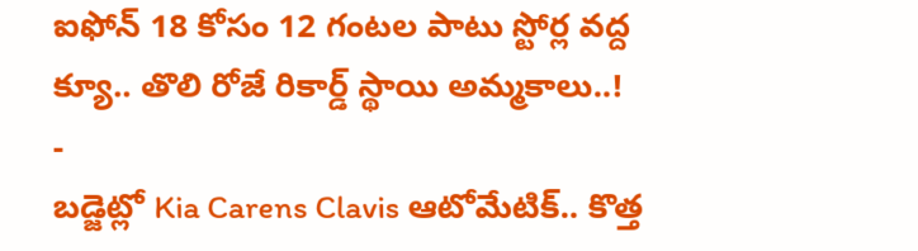ఐఫోన్ 18 కోసం 12 గంటల పాటు స్టోర్ల వద్ద క్యూ.. తొలి రోజే రికార్డ్ స్థాయి అమ్మకాలు..!
-
బడ్జెట్లో Kia Carens Clavis ఆటోమేటిక్.. కొత్త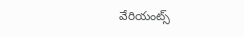వేరియంట్స్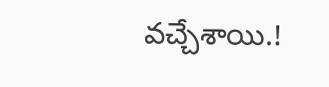వచ్చేశాయి.!